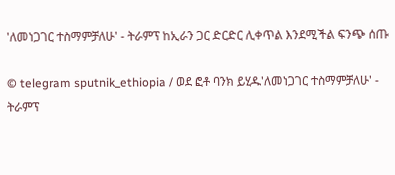'ለመነጋገር ተስማምቻለሁ' - ትራምፕ ከኢራን ጋር ድርድር ሊቀጥል እንደሚችል ፍንጭ ሰጡ

© telegram sputnik_ethiopia / ወደ ፎቶ ባንክ ይሂዱ'ለመነጋገር ተስማምቻለሁ' - ትራምፕ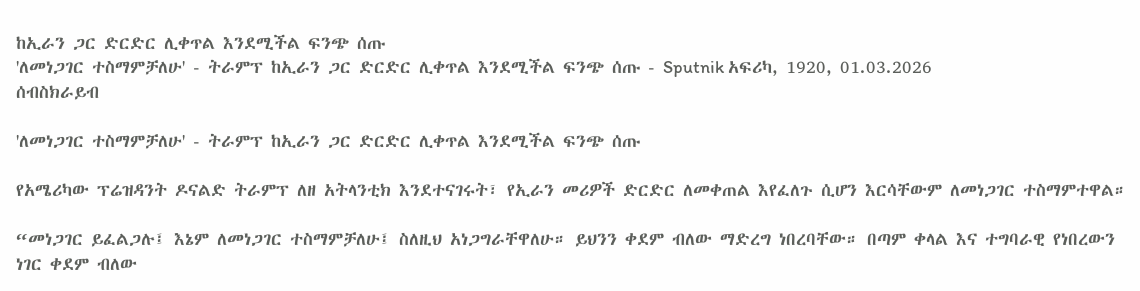ከኢራን ጋር ድርድር ሊቀጥል እንደሚችል ፍንጭ ሰጡ
'ለመነጋገር ተስማምቻለሁ' - ትራምፕ ከኢራን ጋር ድርድር ሊቀጥል እንደሚችል ፍንጭ ሰጡ - Sputnik አፍሪካ, 1920, 01.03.2026
ሰብስክራይብ

'ለመነጋገር ተስማምቻለሁ' - ትራምፕ ከኢራን ጋር ድርድር ሊቀጥል እንደሚችል ፍንጭ ሰጡ

የአሜሪካው ፕሬዝዳንት ዶናልድ ትራምፕ ለዘ አትላንቲክ እንደተናገሩት፣ የኢራን መሪዎች ድርድር ለመቀጠል እየፈለጉ ሲሆን እርሳቸውም ለመነጋገር ተስማምተዋል።

“መነጋገር ይፈልጋሉ፤ እኔም ለመነጋገር ተስማምቻለሁ፤ ስለዚህ አነጋግራቸዋለሁ። ይህንን ቀደም ብለው ማድረግ ነበረባቸው። በጣም ቀላል እና ተግባራዊ የነበረውን ነገር ቀደም ብለው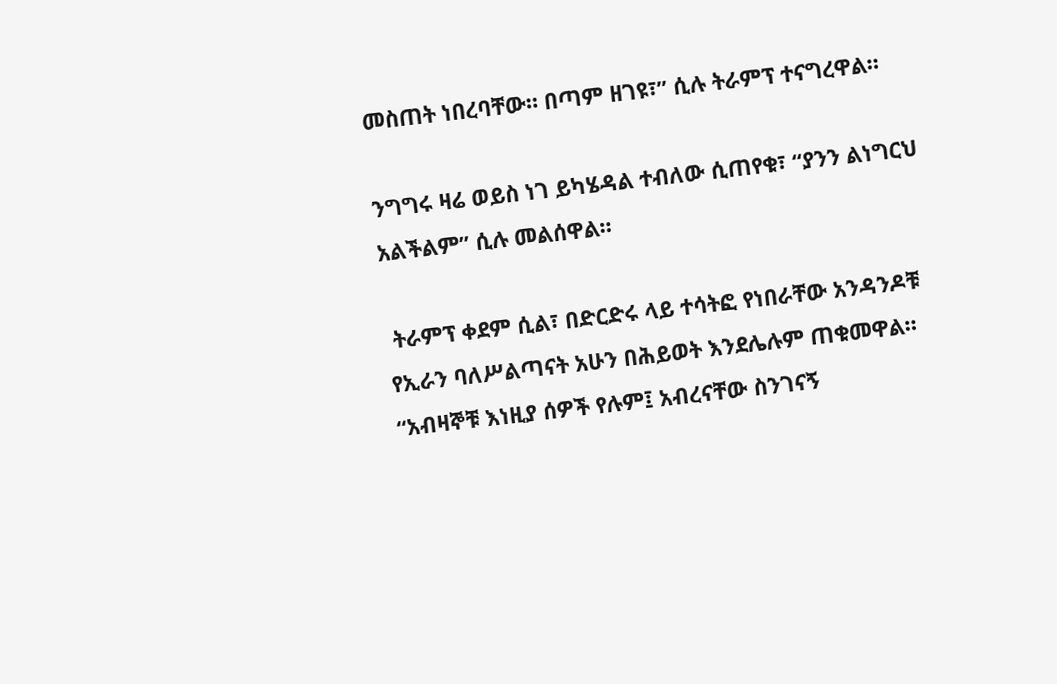መስጠት ነበረባቸው። በጣም ዘገዩ፣” ሲሉ ትራምፕ ተናግረዋል።

ንግግሩ ዛሬ ወይስ ነገ ይካሄዳል ተብለው ሲጠየቁ፣ “ያንን ልነግርህ አልችልም” ሲሉ መልሰዋል።

 ትራምፕ ቀደም ሲል፣ በድርድሩ ላይ ተሳትፎ የነበራቸው አንዳንዶቹ የኢራን ባለሥልጣናት አሁን በሕይወት እንደሌሉም ጠቁመዋል። “አብዛኞቹ እነዚያ ሰዎች የሉም፤ አብረናቸው ስንገናኝ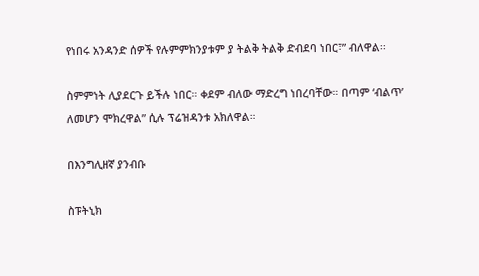የነበሩ አንዳንድ ሰዎች የሉምምክንያቱም ያ ትልቅ ትልቅ ድብደባ ነበር፣” ብለዋል፡፡

ስምምነት ሊያደርጉ ይችሉ ነበር። ቀደም ብለው ማድረግ ነበረባቸው። በጣም ‘ብልጥ’ ለመሆን ሞክረዋል” ሲሉ ፕሬዝዳንቱ አክለዋል።

በእንግሊዘኛ ያንብቡ

ስፑትኒክ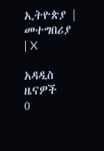ኢትዮጵያ | መተግበሪያ | X

አዳዲስ ዜናዎች
0